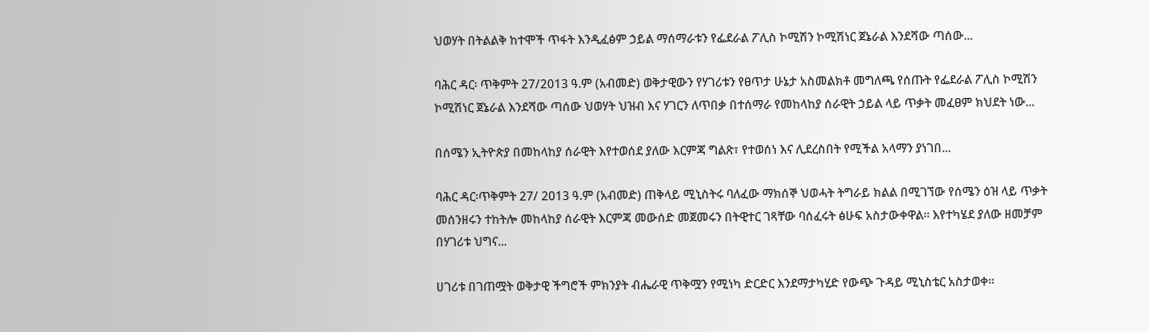ህወሃት በትልልቅ ከተሞች ጥፋት እንዲፈፅም ኃይል ማሰማራቱን የፌደራል ፖሊስ ኮሚሽን ኮሚሽነር ጀኔራል እንደሻው ጣሰው...

ባሕር ዳር፡ ጥቅምት 27/2013 ዓ.ም (አብመድ) ወቅታዊውን የሃገሪቱን የፀጥታ ሁኔታ አስመልክቶ መግለጫ የሰጡት የፌደራል ፖሊስ ኮሚሽን ኮሚሽነር ጀኔራል እንደሻው ጣሰው ህወሃት ህዝብ እና ሃገርን ለጥበቃ በተሰማራ የመከላከያ ሰራዊት ኃይል ላይ ጥቃት መፈፀም ክህደት ነው...

በሰሜን ኢትዮጵያ በመከላከያ ሰራዊት እየተወሰደ ያለው እርምጃ ግልጽ፣ የተወሰነ እና ሊደረስበት የሚችል አላማን ያነገበ...

ባሕር ዳር፡ጥቅምት 27/ 2013 ዓ.ም (አብመድ) ጠቅላይ ሚኒስትሩ ባለፈው ማክሰኞ ህወሓት ትግራይ ክልል በሚገኘው የሰሜን ዕዝ ላይ ጥቃት መሰንዘሩን ተከትሎ መከላከያ ሰራዊት እርምጃ መውሰድ መጀመሩን በትዊተር ገጻቸው ባሰፈሩት ፅሁፍ አስታውቀዋል፡፡ እየተካሄደ ያለው ዘመቻም በሃገሪቱ ህግና...

ሀገሪቱ በገጠሟት ወቅታዊ ችግሮች ምክንያት ብሔራዊ ጥቅሟን የሚነካ ድርድር እንደማታካሂድ የውጭ ጉዳይ ሚኒስቴር አስታወቀ፡፡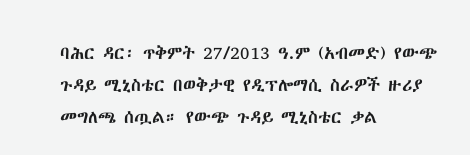ባሕር ዳር፡ ጥቅምት 27/2013 ዓ.ም (አብመድ) የውጭ ጉዳይ ሚኒስቴር በወቅታዊ የዲፕሎማሲ ስራዎች ዙሪያ መግለጫ ሰጧል። የውጭ ጉዳይ ሚኒስቴር ቃል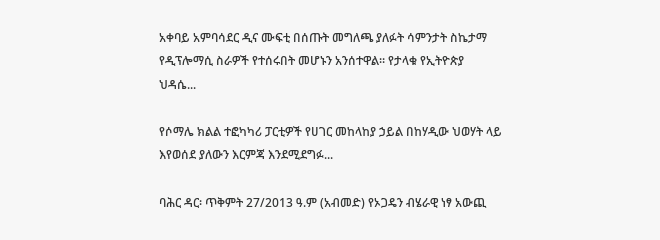አቀባይ አምባሳደር ዲና ሙፍቲ በሰጡት መግለጫ ያለፉት ሳምንታት ስኬታማ የዲፕሎማሲ ስራዎች የተሰሩበት መሆኑን አንሰተዋል። የታላቁ የኢትዮጵያ ህዳሴ...

የሶማሌ ክልል ተፎካካሪ ፓርቲዎች የሀገር መከላከያ ኃይል በከሃዲው ህወሃት ላይ እየወሰደ ያለውን እርምጃ እንደሚደግፉ...

ባሕር ዳር፡ ጥቅምት 27/2013 ዓ.ም (አብመድ) የኦጋዴን ብሄራዊ ነፃ አውጪ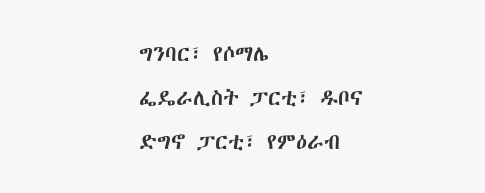ግንባር፣ የሶማሌ ፌዴራሊስት ፓርቲ፣ ዱቦና ድግኖ ፓርቲ፣ የምዕራብ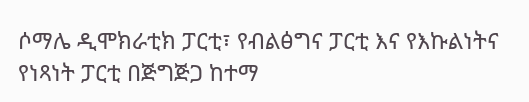ሶማሌ ዲሞክራቲክ ፓርቲ፣ የብልፅግና ፓርቲ እና የእኩልነትና የነጻነት ፓርቲ በጅግጅጋ ከተማ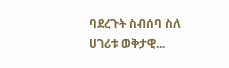ባደረጉት ስብሰባ ስለ ሀገሪቱ ወቅታዊ...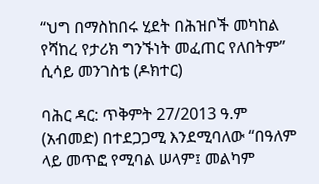“ህግ በማስከበሩ ሂደት በሕዝቦች መካከል የሻከረ የታሪክ ግንኙነት መፈጠር የለበትም” ሲሳይ መንገስቴ (ዶክተር)

ባሕር ዳር: ጥቅምት 27/2013 ዓ.ም (አብመድ) በተደጋጋሚ እንደሚባለው “በዓለም ላይ መጥፎ የሚባል ሠላም፤ መልካም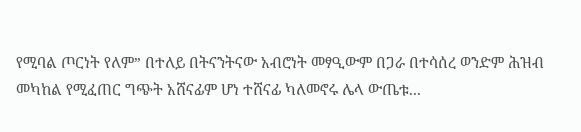የሚባል ጦርነት የለም” በተለይ በትናንትናው አብሮነት መፃዒውም በጋራ በተሳሰረ ወንድም ሕዝብ መካከል የሚፈጠር ግጭት አሸናፊም ሆነ ተሸናፊ ካለመኖሩ ሌላ ውጤቱ...